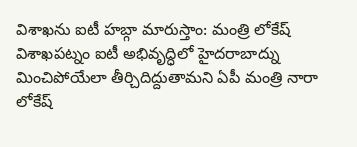విశాఖను ఐటీ హబ్గా మారుస్తాం: మంత్రి లోకేష్
విశాఖపట్నం ఐటీ అభివృద్ధిలో హైదరాబాద్ను మించిపోయేలా తీర్చిదిద్దుతామని ఏపీ మంత్రి నారా లోకేష్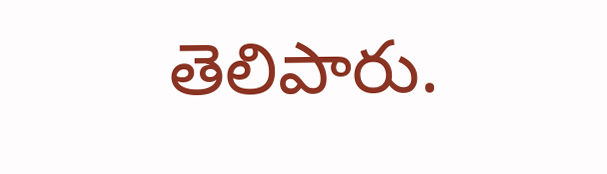తెలిపారు.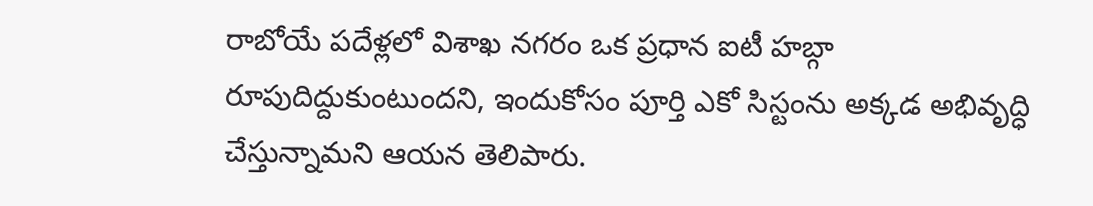రాబోయే పదేళ్లలో విశాఖ నగరం ఒక ప్రధాన ఐటీ హబ్గా రూపుదిద్దుకుంటుందని, ఇందుకోసం పూర్తి ఎకో సిస్టంను అక్కడ అభివృద్ధి చేస్తున్నామని ఆయన తెలిపారు.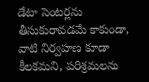డేటా సెంటర్లను తీసుకురావడమే కాకుండా, వాటి నిర్వహణ కూడా కీలకమని, పరిశ్రమలను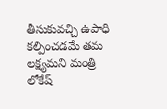తీసుకువచ్చి ఉపాధి కల్పించడమే తమ లక్ష్యమని మంత్రి లోకేష్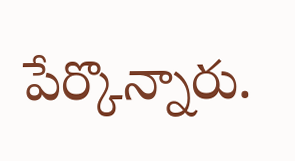పేర్కొన్నారు.